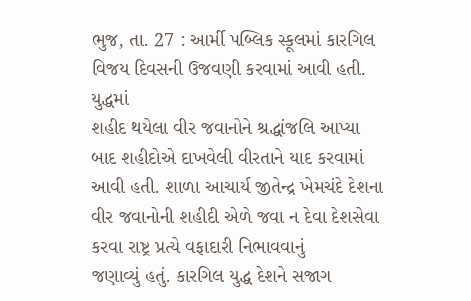ભુજ, તા. 27 : આર્મી પબ્લિક સ્કૂલમાં કારગિલ
વિજય દિવસની ઉજવણી કરવામાં આવી હતી. યુદ્ધમાં
શહીદ થયેલા વીર જવાનોને શ્રદ્ધાંજલિ આપ્યા બાદ શહીદોએ દાખવેલી વીરતાને યાદ કરવામાં
આવી હતી. શાળા આચાર્ય જીતેન્દ્ર ખેમચંદે દેશના વીર જવાનોની શહીદી એળે જવા ન દેવા દેશસેવા કરવા રાષ્ટ્ર પ્રત્યે વફાદારી નિભાવવાનું
જણાવ્યું હતું. કારગિલ યુદ્ધ દેશને સજાગ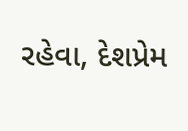રહેવા, દેશપ્રેમ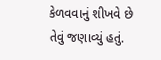કેળવવાનું શીખવે છે તેવું જણાવ્યું હતું.